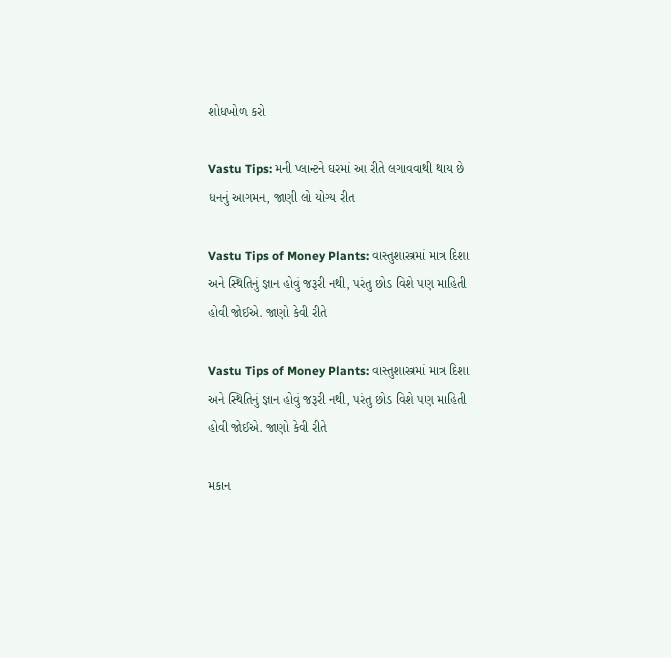શોધખોળ કરો

Vastu Tips: મની પ્લાન્ટને ઘરમાં આ રીતે લગાવવાથી થાય છે ધનનું આગમન, જાણી લો યોગ્ય રીત

Vastu Tips of Money Plants: વાસ્તુશાસ્ત્રમાં માત્ર દિશા અને સ્થિતિનું જ્ઞાન હોવું જરૂરી નથી, પરંતુ છોડ વિશે પણ માહિતી હોવી જોઈએ. જાણો કેવી રીતે

Vastu Tips of Money Plants: વાસ્તુશાસ્ત્રમાં માત્ર દિશા અને સ્થિતિનું જ્ઞાન હોવું જરૂરી નથી, પરંતુ છોડ વિશે પણ માહિતી હોવી જોઈએ. જાણો કેવી રીતે

મકાન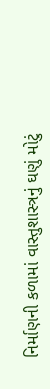નિર્માણની કળામાં વાસ્તુશાસ્ત્રનું ઘણું મોટું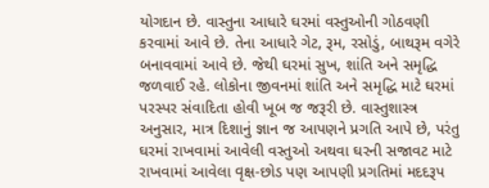યોગદાન છે. વાસ્તુના આધારે ઘરમાં વસ્તુઓની ગોઠવણી કરવામાં આવે છે. તેના આધારે ગેટ, રૂમ, રસોડું, બાથરૂમ વગેરે બનાવવામાં આવે છે. જેથી ઘરમાં સુખ, શાંતિ અને સમૃદ્ધિ જળવાઈ રહે. લોકોના જીવનમાં શાંતિ અને સમૃદ્ધિ માટે ઘરમાં પરસ્પર સંવાદિતા હોવી ખૂબ જ જરૂરી છે. વાસ્તુશાસ્ત્ર અનુસાર, માત્ર દિશાનું જ્ઞાન જ આપણને પ્રગતિ આપે છે, પરંતુ ઘરમાં રાખવામાં આવેલી વસ્તુઓ અથવા ઘરની સજાવટ માટે રાખવામાં આવેલા વૃક્ષ-છોડ પણ આપણી પ્રગતિમાં મદદરૂપ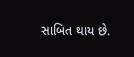સાબિત થાય છે.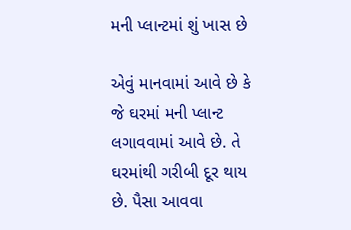મની પ્લાન્ટમાં શું ખાસ છે

એવું માનવામાં આવે છે કે જે ઘરમાં મની પ્લાન્ટ લગાવવામાં આવે છે. તે ઘરમાંથી ગરીબી દૂર થાય છે. પૈસા આવવા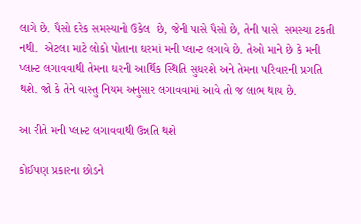લાગે છે. પૈસો દરેક સમસ્યાનો ઉકેલ  છે, જેની પાસે પૈસો છે, તેની પાસે  સમસ્યા ટકતી નથી.  એટલા માટે લોકો પોતાના ઘરમાં મની પ્લાન્ટ લગાવે છે. તેઓ માને છે કે મની પ્લાન્ટ લગાવવાથી તેમના ઘરની આર્થિક સ્થિતિ સુધરશે અને તેમના પરિવારની પ્રગતિ થશે. જો કે તેને વાસ્તુ નિયમ અનુસાર લગાવવામાં આવે તો જ લાભ થાય છે.

આ રીતે મની પ્લાન્ટ લગાવવાથી ઉન્નતિ થશે

કોઈપણ પ્રકારના છોડને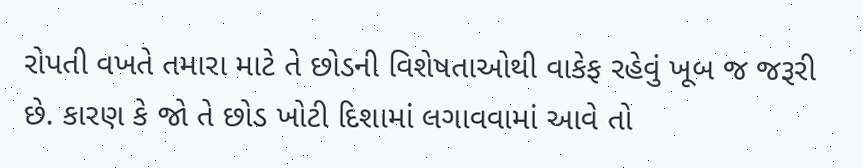રોપતી વખતે તમારા માટે તે છોડની વિશેષતાઓથી વાકેફ રહેવું ખૂબ જ જરૂરી છે. કારણ કે જો તે છોડ ખોટી દિશામાં લગાવવામાં આવે તો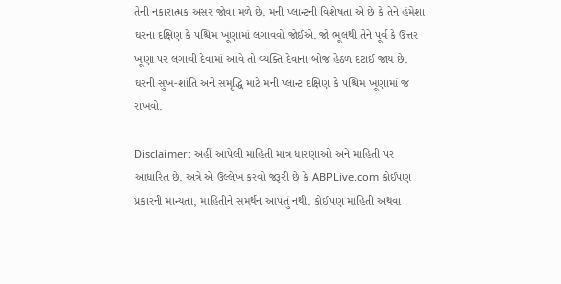તેની નકારાત્મક અસર જોવા મળે છે. મની પ્લાન્ટની વિશેષતા એ છે કે તેને હંમેશા ઘરના દક્ષિણ કે પશ્ચિમ ખૂણામાં લગાવવો જોઈએ. જો ભૂલથી તેને પૂર્વ કે ઉત્તર ખૂણા પર લગાવી દેવામાં આવે તો વ્યક્તિ દેવાના બોજ હેઠળ દટાઈ જાય છે. ઘરની સુખ-શાંતિ અને સમૃદ્ધિ માટે મની પ્લાન્ટ દક્ષિણ કે પશ્ચિમ ખૂણામાં જ રાખવો.

Disclaimer: અહીં આપેલી માહિતી માત્ર ધારણાઓ અને માહિતી પર આધારિત છે. અત્રે એ ઉલ્લેખ કરવો જરૂરી છે કે ABPLive.com કોઈપણ પ્રકારની માન્યતા, માહિતીને સમર્થન આપતું નથી. કોઈપણ માહિતી અથવા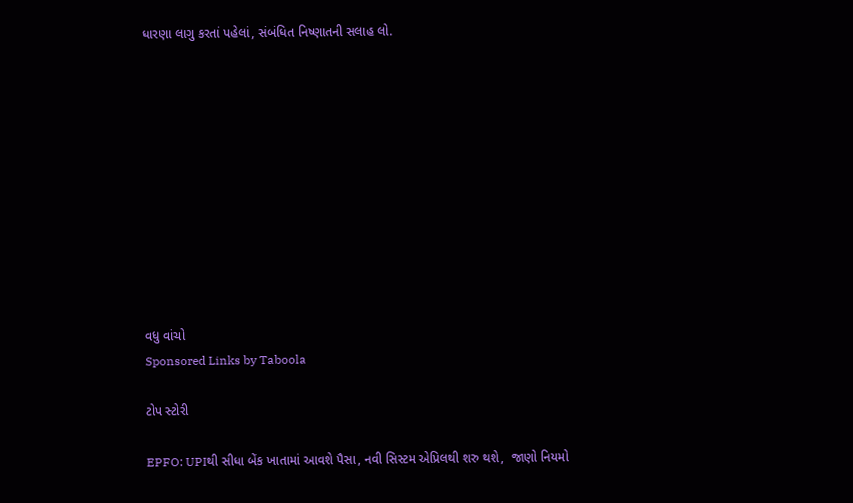ધારણા લાગુ કરતાં પહેલાં, સંબંધિત નિષ્ણાતની સલાહ લો.











વધુ વાંચો
Sponsored Links by Taboola

ટોપ સ્ટોરી

EPFO: UPIથી સીધા બેંક ખાતામાં આવશે પૈસા, નવી સિસ્ટમ એપ્રિલથી શરુ થશે,  જાણો નિયમો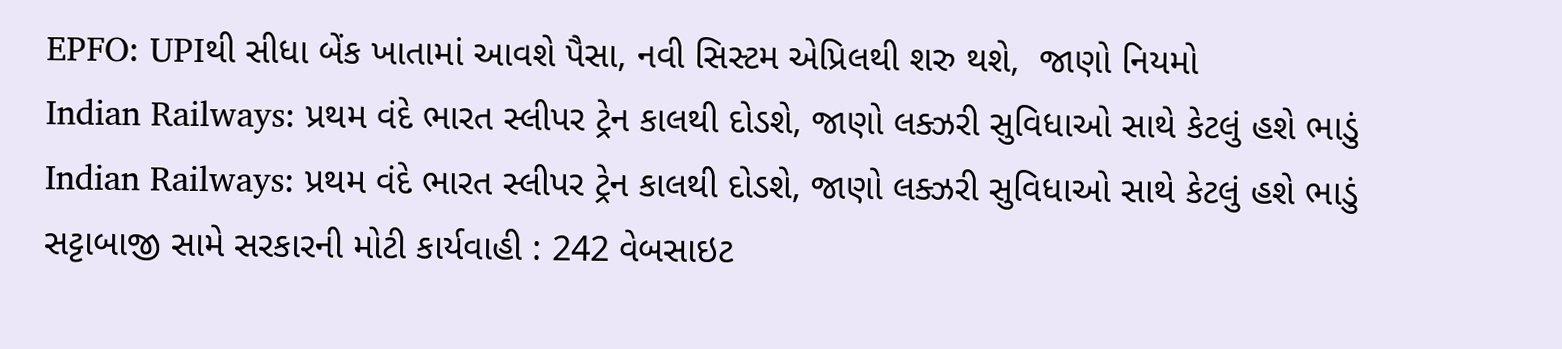EPFO: UPIથી સીધા બેંક ખાતામાં આવશે પૈસા, નવી સિસ્ટમ એપ્રિલથી શરુ થશે,  જાણો નિયમો
Indian Railways: પ્રથમ વંદે ભારત સ્લીપર ટ્રેન કાલથી દોડશે, જાણો લક્ઝરી સુવિધાઓ સાથે કેટલું હશે ભાડું
Indian Railways: પ્રથમ વંદે ભારત સ્લીપર ટ્રેન કાલથી દોડશે, જાણો લક્ઝરી સુવિધાઓ સાથે કેટલું હશે ભાડું
સટ્ટાબાજી સામે સરકારની મોટી કાર્યવાહી : 242 વેબસાઇટ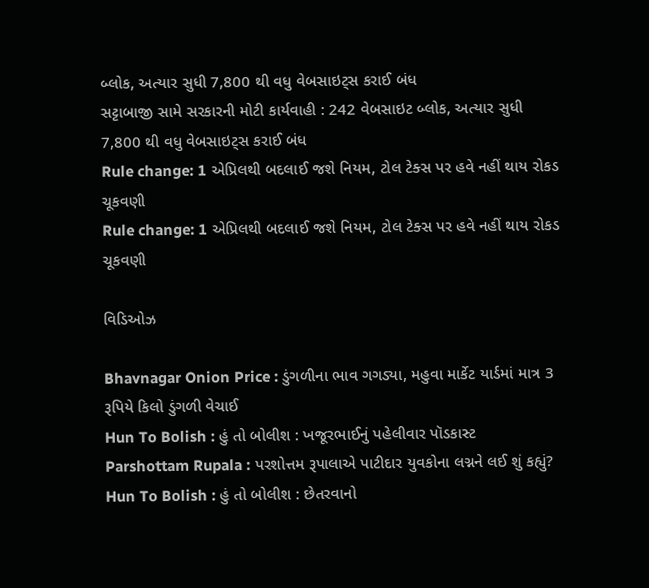બ્લોક, અત્યાર સુધી 7,800 થી વધુ વેબસાઇટ્સ કરાઈ બંધ
સટ્ટાબાજી સામે સરકારની મોટી કાર્યવાહી : 242 વેબસાઇટ બ્લોક, અત્યાર સુધી 7,800 થી વધુ વેબસાઇટ્સ કરાઈ બંધ
Rule change: 1 એપ્રિલથી બદલાઈ જશે નિયમ, ટોલ ટેક્સ પર હવે નહીં થાય રોકડ ચૂકવણી
Rule change: 1 એપ્રિલથી બદલાઈ જશે નિયમ, ટોલ ટેક્સ પર હવે નહીં થાય રોકડ ચૂકવણી

વિડિઓઝ

Bhavnagar Onion Price : ડુંગળીના ભાવ ગગડ્યા, મહુવા માર્કેટ યાર્ડમાં માત્ર 3 રૂપિયે કિલો ડુંગળી વેચાઈ
Hun To Bolish : હું તો બોલીશ : ખજૂરભાઈનું પહેલીવાર પૉડકાસ્ટ
Parshottam Rupala : પરશોત્તમ રૂપાલાએ પાટીદાર યુવકોના લગ્નને લઈ શું કહ્યું?
Hun To Bolish : હું તો બોલીશ : છેતરવાનો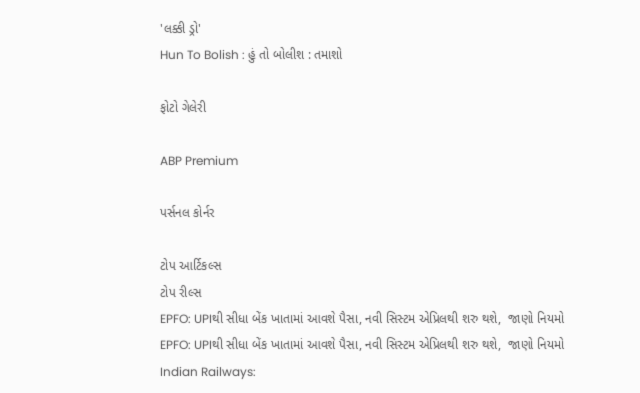'લક્કી ડ્રો'
Hun To Bolish : હું તો બોલીશ : તમાશો

ફોટો ગેલેરી

ABP Premium

પર્સનલ કોર્નર

ટોપ આર્ટિકલ્સ
ટોપ રીલ્સ
EPFO: UPIથી સીધા બેંક ખાતામાં આવશે પૈસા, નવી સિસ્ટમ એપ્રિલથી શરુ થશે,  જાણો નિયમો
EPFO: UPIથી સીધા બેંક ખાતામાં આવશે પૈસા, નવી સિસ્ટમ એપ્રિલથી શરુ થશે,  જાણો નિયમો
Indian Railways: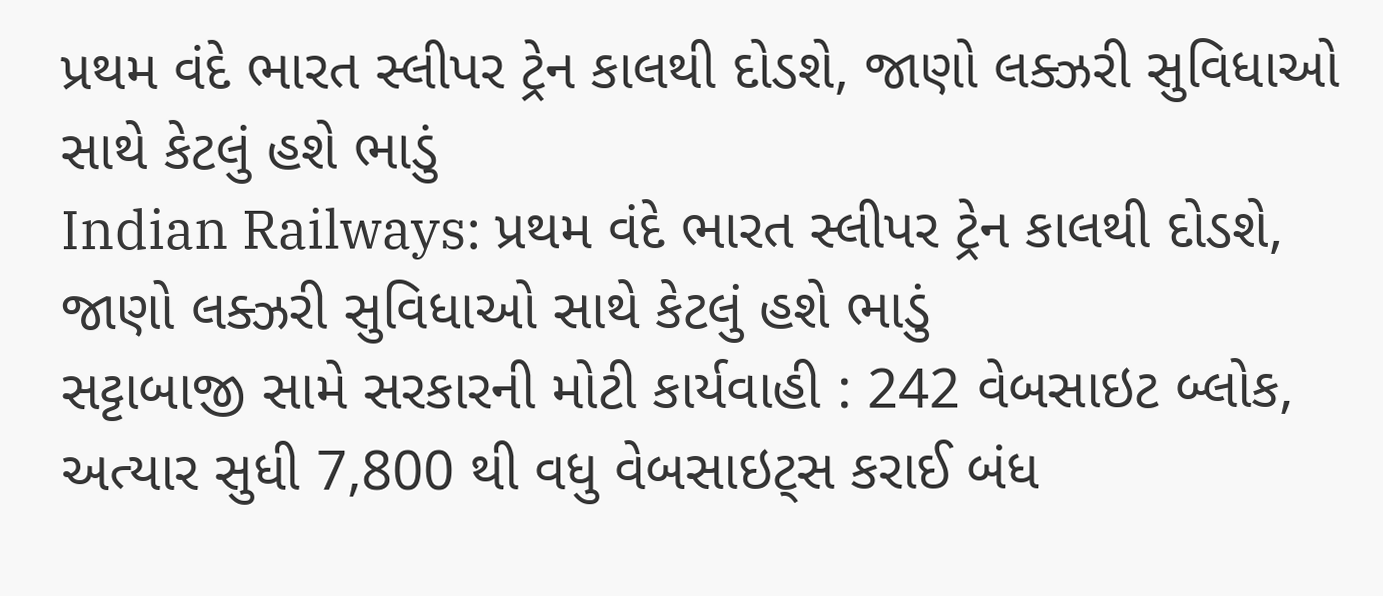પ્રથમ વંદે ભારત સ્લીપર ટ્રેન કાલથી દોડશે, જાણો લક્ઝરી સુવિધાઓ સાથે કેટલું હશે ભાડું
Indian Railways: પ્રથમ વંદે ભારત સ્લીપર ટ્રેન કાલથી દોડશે, જાણો લક્ઝરી સુવિધાઓ સાથે કેટલું હશે ભાડું
સટ્ટાબાજી સામે સરકારની મોટી કાર્યવાહી : 242 વેબસાઇટ બ્લોક, અત્યાર સુધી 7,800 થી વધુ વેબસાઇટ્સ કરાઈ બંધ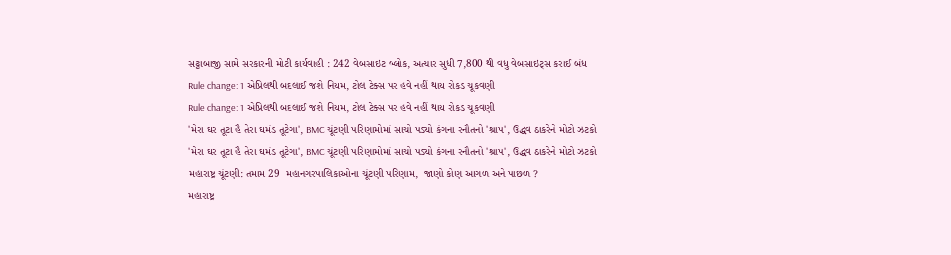સટ્ટાબાજી સામે સરકારની મોટી કાર્યવાહી : 242 વેબસાઇટ બ્લોક, અત્યાર સુધી 7,800 થી વધુ વેબસાઇટ્સ કરાઈ બંધ
Rule change: 1 એપ્રિલથી બદલાઈ જશે નિયમ, ટોલ ટેક્સ પર હવે નહીં થાય રોકડ ચૂકવણી
Rule change: 1 એપ્રિલથી બદલાઈ જશે નિયમ, ટોલ ટેક્સ પર હવે નહીં થાય રોકડ ચૂકવણી
'મેરા ઘર તૂટા હૈ તેરા ઘમંડ તૂટેગા', BMC ચૂંટણી પરિણામોમાં સાચો પડ્યો કંગના રનૌતનો 'શ્રાપ', ઉદ્ધવ ઠાકરેને મોટો ઝટકો
'મેરા ઘર તૂટા હૈ તેરા ઘમંડ તૂટેગા', BMC ચૂંટણી પરિણામોમાં સાચો પડ્યો કંગના રનૌતનો 'શ્રાપ', ઉદ્ધવ ઠાકરેને મોટો ઝટકો
મહારાષ્ટ્ર ચૂંટણી: તમામ 29  મહાનગરપાલિકાઓના ચૂંટણી પરિણામ,  જાણો કોણ આગળ અને પાછળ ?
મહારાષ્ટ્ર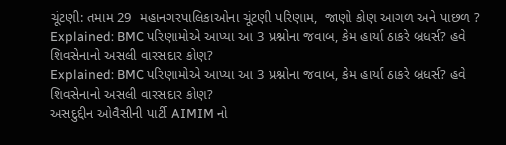ચૂંટણી: તમામ 29  મહાનગરપાલિકાઓના ચૂંટણી પરિણામ,  જાણો કોણ આગળ અને પાછળ ?
Explained: BMC પરિણામોએ આપ્યા આ 3 પ્રશ્નોના જવાબ, કેમ હાર્યા ઠાકરે બ્રધર્સ? હવે શિવસેનાનો અસલી વારસદાર કોણ?
Explained: BMC પરિણામોએ આપ્યા આ 3 પ્રશ્નોના જવાબ, કેમ હાર્યા ઠાકરે બ્રધર્સ? હવે શિવસેનાનો અસલી વારસદાર કોણ?
અસદુદ્દીન ઓવૈસીની પાર્ટી AIMIM નો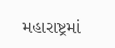મહારાષ્ટ્રમાં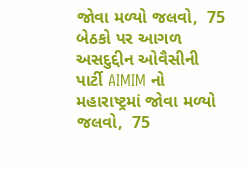જોવા મળ્યો જલવો,  75 બેઠકો પર આગળ
અસદુદ્દીન ઓવૈસીની પાર્ટી AIMIM નો મહારાષ્ટ્રમાં જોવા મળ્યો જલવો,  75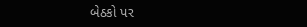બેઠકો પર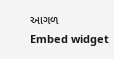આગળ
Embed widget